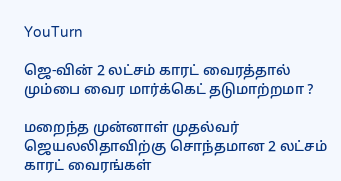YouTurn

ஜெ-வின் 2 லட்சம் காரட் வைரத்தால் மும்பை வைர மார்க்கெட் தடுமாற்றமா ?

மறைந்த முன்னாள் முதல்வர் ஜெயலலிதாவிற்கு சொந்தமான 2 லட்சம் காரட் வைரங்கள்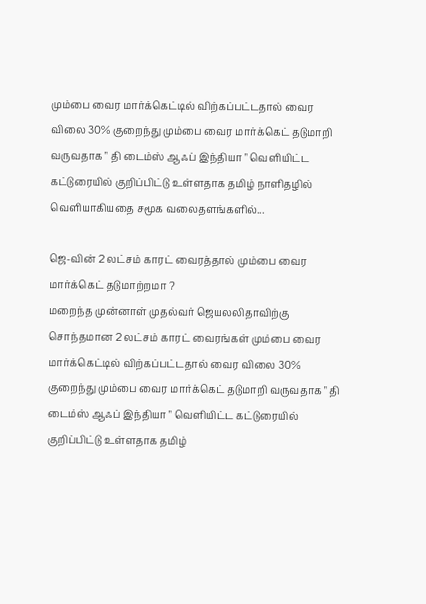மும்பை வைர மார்க்கெட்டில் விற்கப்பட்டதால் வைர விலை 30% குறைந்து மும்பை வைர மார்க்கெட் தடுமாறி வருவதாக " தி டைம்ஸ் ஆஃப் இந்தியா " வெளியிட்ட கட்டுரையில் குறிப்பிட்டு உள்ளதாக தமிழ் நாளிதழில் வெளியாகியதை சமூக வலைதளங்களில்...

ஜெ-வின் 2 லட்சம் காரட் வைரத்தால் மும்பை வைர மார்க்கெட் தடுமாற்றமா ?
மறைந்த முன்னாள் முதல்வர் ஜெயலலிதாவிற்கு சொந்தமான 2 லட்சம் காரட் வைரங்கள் மும்பை வைர மார்க்கெட்டில் விற்கப்பட்டதால் வைர விலை 30% குறைந்து மும்பை வைர மார்க்கெட் தடுமாறி வருவதாக " தி டைம்ஸ் ஆஃப் இந்தியா " வெளியிட்ட கட்டுரையில் குறிப்பிட்டு உள்ளதாக தமிழ்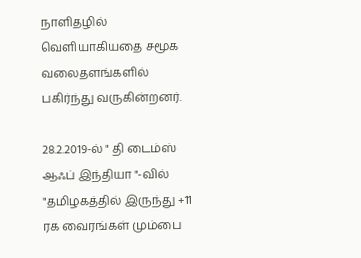நாளிதழில் வெளியாகியதை சமூக வலைதளங்களில் பகிர்ந்து வருகின்றனர்.

28.2.2019-ல் " தி டைம்ஸ் ஆஃப் இந்தியா "-வில்  "தமிழகத்தில் இருந்து +11 ரக வைரங்கள் மும்பை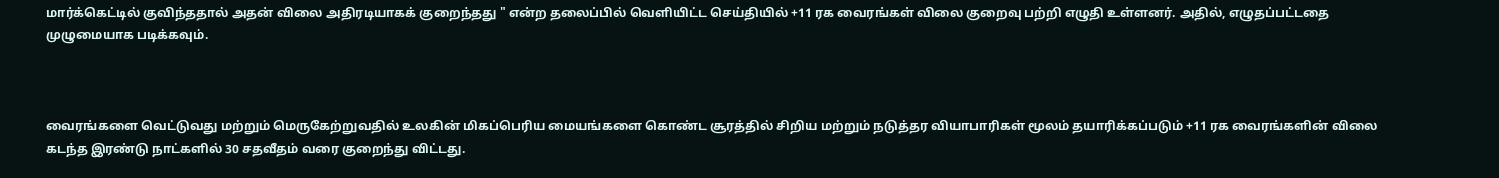மார்க்கெட்டில் குவிந்ததால் அதன் விலை அதிரடியாகக் குறைந்தது " என்ற தலைப்பில் வெளியிட்ட செய்தியில் +11 ரக வைரங்கள் விலை குறைவு பற்றி எழுதி உள்ளனர். அதில், எழுதப்பட்டதை முழுமையாக படிக்கவும்.



வைரங்களை வெட்டுவது மற்றும் மெருகேற்றுவதில் உலகின் மிகப்பெரிய மையங்களை கொண்ட சூரத்தில் சிறிய மற்றும் நடுத்தர வியாபாரிகள் மூலம் தயாரிக்கப்படும் +11 ரக வைரங்களின் விலை கடந்த இரண்டு நாட்களில் 30 சதவீதம் வரை குறைந்து விட்டது.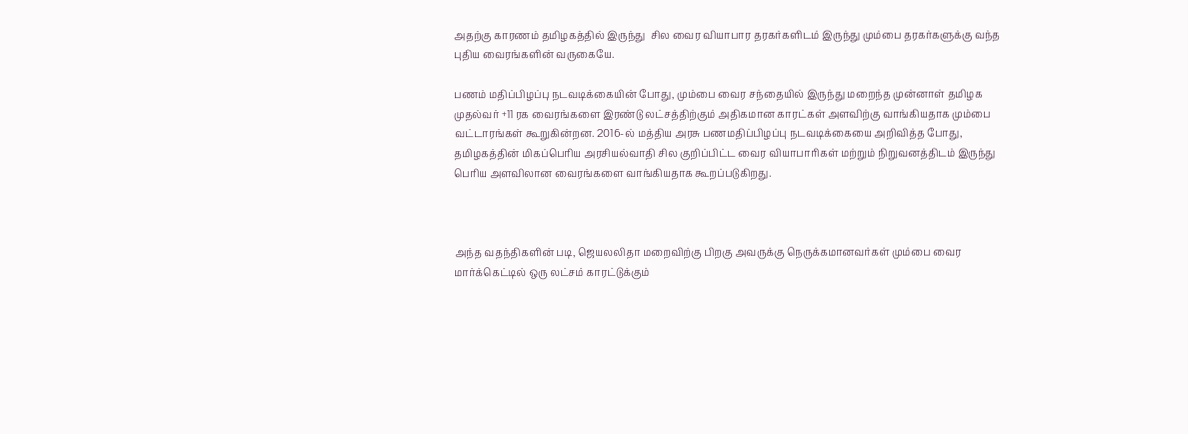அதற்கு காரணம் தமிழகத்தில் இருந்து  சில வைர வியாபார தரகர்களிடம் இருந்து மும்பை தரகர்களுக்கு வந்த புதிய வைரங்களின் வருகையே.

பணம் மதிப்பிழப்பு நடவடிக்கையின் போது, மும்பை வைர சந்தையில் இருந்து மறைந்த முன்னாள் தமிழக முதல்வர் +11 ரக வைரங்களை இரண்டு லட்சத்திற்கும் அதிகமான காரட்கள் அளவிற்கு வாங்கியதாக மும்பை வட்டாரங்கள் கூறுகின்றன. 2016-ல் மத்திய அரசு பணமதிப்பிழப்பு நடவடிக்கையை அறிவித்த போது, தமிழகத்தின் மிகப்பெரிய அரசியல்வாதி சில குறிப்பிட்ட வைர வியாபாரிகள் மற்றும் நிறுவனத்திடம் இருந்து பெரிய அளவிலான வைரங்களை வாங்கியதாக கூறப்படுகிறது.



அந்த வதந்திகளின் படி, ஜெயலலிதா மறைவிற்கு பிறகு அவருக்கு நெருக்கமானவர்கள் மும்பை வைர மார்க்கெட்டில் ஒரு லட்சம் காரட்டுக்கும்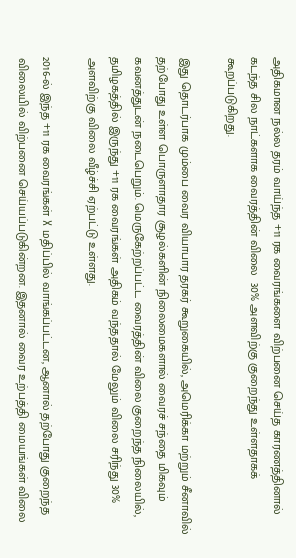அதிகமான நல்ல தரம் வாய்ந்த +11 ரக வைரங்களை விற்பனை செய்த காரணத்தினால் கடந்த சில நாட்களாக வைரத்தின் விலை  30% அளவிற்கு குறைந்து உள்ளதாகக் கூறப்படுகிறது.

இது தொடர்பாக மும்பை வைர வியாபார தரகர் கூறுகையில், அமெரிக்கா மற்றும் சீனாவில் தற்போது உள்ள பொருளாதார சூழல்களின் நிலைமைகளால் வைரச் சந்தை மிகவும் கவனத்துடன் நடைபெறும். மெருகேற்றப்பட்ட வைரத்தின் விலை குறைந்த நிலையில், தமிழகத்தில் இருந்து +11 ரக வைரங்கள் அதிகம் வந்ததால் மேலும் விலை சரிந்து 30% அளவிற்கு விலை வீழ்ச்சி ஏற்பட்டு உள்ளது.

2016-ல் இந்த +11 ரக வைரங்கள் X மதிப்பில் வாங்கப்பட்டன, ஆனால் தற்போது குறைந்த விலையில் விற்பனை செய்யப்படுகின்றன. இதனால் வைர உற்பத்தி மையங்கள் விலை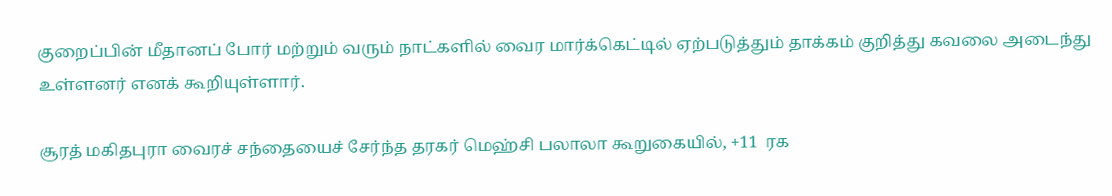குறைப்பின் மீதானப் போர் மற்றும் வரும் நாட்களில் வைர மார்க்கெட்டில் ஏற்படுத்தும் தாக்கம் குறித்து கவலை அடைந்து உள்ளனர் எனக் கூறியுள்ளார்.

சூரத் மகிதபுரா வைரச் சந்தையைச் சேர்ந்த தரகர் மெஹ்சி பலாலா கூறுகையில், +11  ரக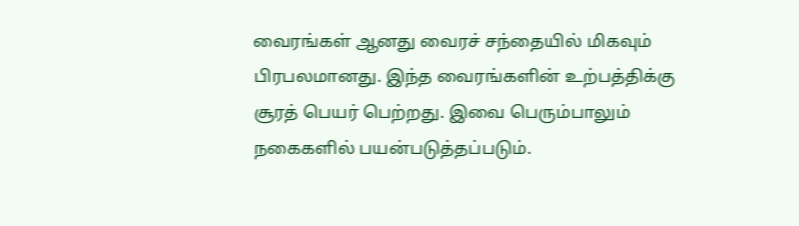வைரங்கள் ஆனது வைரச் சந்தையில் மிகவும் பிரபலமானது. இந்த வைரங்களின் உற்பத்திக்கு சூரத் பெயர் பெற்றது. இவை பெரும்பாலும் நகைகளில் பயன்படுத்தப்படும்.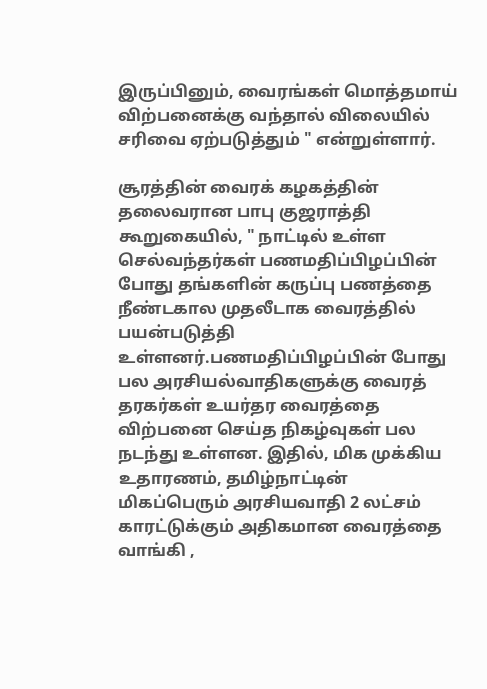இருப்பினும், வைரங்கள் மொத்தமாய் விற்பனைக்கு வந்தால் விலையில் சரிவை ஏற்படுத்தும் " என்றுள்ளார்.

சூரத்தின் வைரக் கழகத்தின் தலைவரான பாபு குஜராத்தி கூறுகையில், " நாட்டில் உள்ள செல்வந்தர்கள் பணமதிப்பிழப்பின் போது தங்களின் கருப்பு பணத்தை நீண்டகால முதலீடாக வைரத்தில் பயன்படுத்தி உள்ளனர்.பணமதிப்பிழப்பின் போது பல அரசியல்வாதிகளுக்கு வைரத் தரகர்கள் உயர்தர வைரத்தை விற்பனை செய்த நிகழ்வுகள் பல நடந்து உள்ளன. இதில், மிக முக்கிய உதாரணம், தமிழ்நாட்டின் மிகப்பெரும் அரசியவாதி 2 லட்சம் காரட்டுக்கும் அதிகமான வைரத்தை வாங்கி ,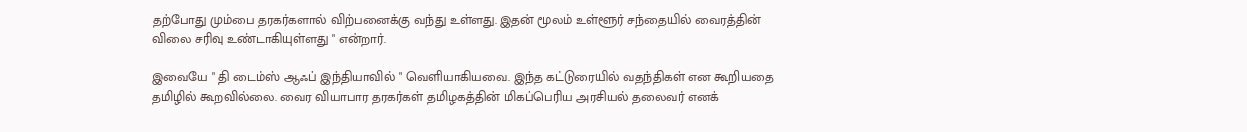தற்போது மும்பை தரகர்களால் விற்பனைக்கு வந்து உள்ளது. இதன் மூலம் உள்ளூர் சந்தையில் வைரத்தின் விலை சரிவு உண்டாகியுள்ளது " என்றார்.

இவையே " தி டைம்ஸ் ஆஃப் இந்தியாவில் " வெளியாகியவை. இந்த கட்டுரையில் வதந்திகள் என கூறியதை தமிழில் கூறவில்லை. வைர வியாபார தரகர்கள் தமிழகத்தின் மிகப்பெரிய அரசியல் தலைவர் எனக்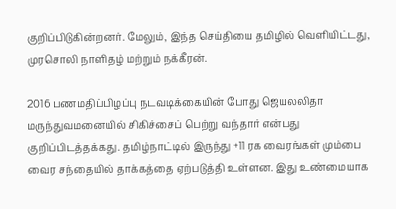குறிப்பிடுகின்றனர். மேலும், இந்த செய்தியை தமிழில் வெளியிட்டது, முரசொலி நாளிதழ் மற்றும் நக்கீரன்.

2016 பணமதிப்பிழப்பு நடவடிக்கையின் போது ஜெயலலிதா மருந்துவமனையில் சிகிச்சைப் பெற்று வந்தார் என்பது குறிப்பிடத்தக்கது. தமிழ்நாட்டில் இருந்து +11 ரக வைரங்கள் மும்பை வைர சந்தையில் தாக்கத்தை ஏற்படுத்தி உள்ளன. இது உண்மையாக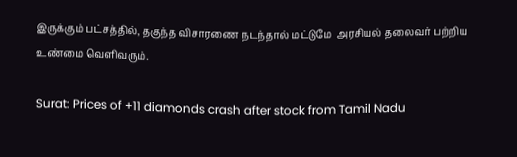இருக்கும் பட்சத்தில், தகுந்த விசாரணை நடந்தால் மட்டுமே  அரசியல் தலைவர் பற்றிய உண்மை வெளிவரும்.

Surat: Prices of +11 diamonds crash after stock from Tamil Nadu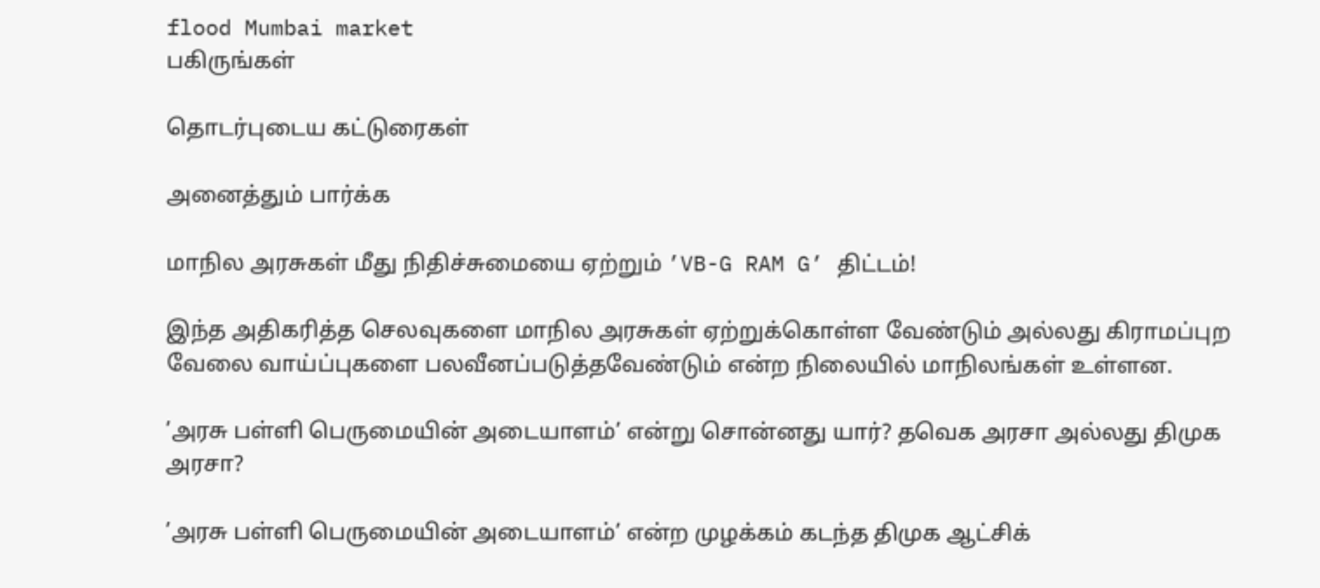flood Mumbai market
பகிருங்கள்

தொடர்புடைய கட்டுரைகள்

அனைத்தும் பார்க்க

மாநில அரசுகள் மீது நிதிச்சுமையை ஏற்றும் ’VB-G RAM G’ திட்டம்!

இந்த அதிகரித்த செலவுகளை மாநில அரசுகள் ஏற்றுக்கொள்ள வேண்டும் அல்லது கிராமப்புற வேலை வாய்ப்புகளை பலவீனப்படுத்தவேண்டும் என்ற நிலையில் மாநிலங்கள் உள்ளன.

’அரசு பள்ளி பெருமையின் அடையாளம்’ என்று சொன்னது யார்? தவெக அரசா அல்லது திமுக அரசா?

’அரசு பள்ளி பெருமையின் அடையாளம்’ என்ற முழக்கம் கடந்த திமுக ஆட்சிக்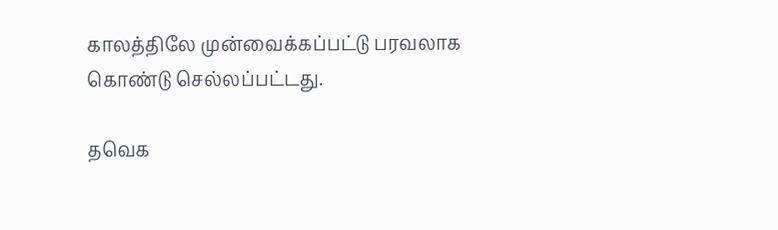காலத்திலே முன்வைக்கப்பட்டு பரவலாக கொண்டு செல்லப்பட்டது.

தவெக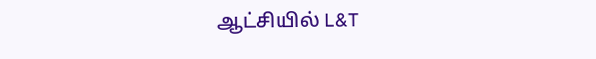ஆட்சியில் L&T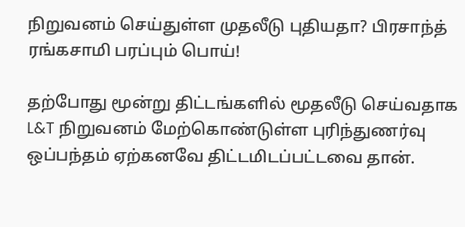நிறுவனம் செய்துள்ள முதலீடு புதியதா? பிரசாந்த் ரங்கசாமி பரப்பும் பொய்!

தற்போது மூன்று திட்டங்களில் மூதலீடு செய்வதாக L&T நிறுவனம் மேற்கொண்டுள்ள புரிந்துணர்வு ஒப்பந்தம் ஏற்கனவே திட்டமிடப்பட்டவை தான்.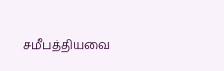சமீபத்தியவை